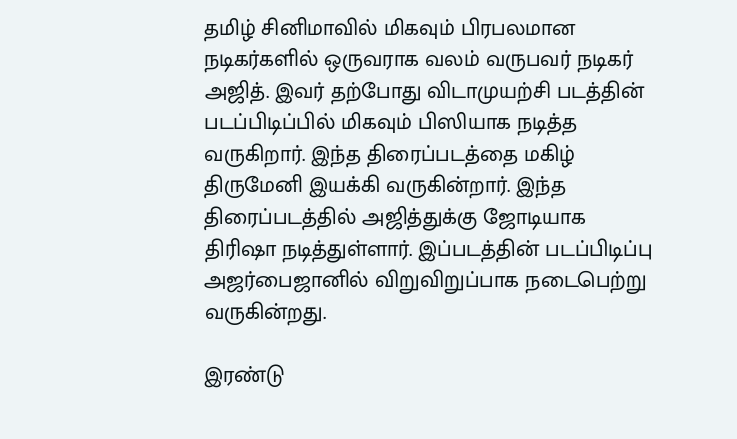தமிழ் சினிமாவில் மிகவும் பிரபலமான நடிகர்களில் ஒருவராக வலம் வருபவர் நடிகர் அஜித். இவர் தற்போது விடாமுயற்சி படத்தின் படப்பிடிப்பில் மிகவும் பிஸியாக நடித்த வருகிறார். இந்த திரைப்படத்தை மகிழ் திருமேனி இயக்கி வருகின்றார். இந்த திரைப்படத்தில் அஜித்துக்கு ஜோடியாக திரிஷா நடித்துள்ளார். இப்படத்தின் படப்பிடிப்பு அஜர்பைஜானில் விறுவிறுப்பாக நடைபெற்று வருகின்றது.

இரண்டு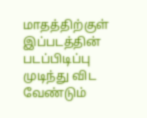மாதத்திற்குள் இப்படத்தின் படப்பிடிப்பு முடிந்து விட வேண்டும்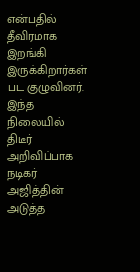என்பதில் தீவிரமாக இறங்கி இருக்கிறார்கள் பட குழுவினர். இந்த நிலையில் திடீர் அறிவிப்பாக நடிகர் அஜித்தின் அடுத்த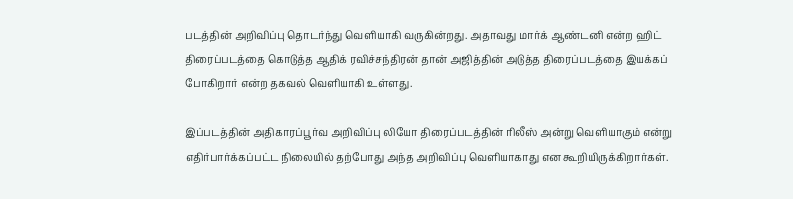படத்தின் அறிவிப்பு தொடர்ந்து வெளியாகி வருகின்றது. அதாவது மார்க் ஆண்டனி என்ற ஹிட் திரைப்படத்தை கொடுத்த ஆதிக் ரவிச்சந்திரன் தான் அஜித்தின் அடுத்த திரைப்படத்தை இயக்கப் போகிறார் என்ற தகவல் வெளியாகி உள்ளது.

இப்படத்தின் அதிகாரப்பூர்வ அறிவிப்பு லியோ திரைப்படத்தின் ரிலீஸ் அன்று வெளியாகும் என்று எதிர்பார்க்கப்பட்ட நிலையில் தற்போது அந்த அறிவிப்பு வெளியாகாது என கூறியிருக்கிறார்கள்.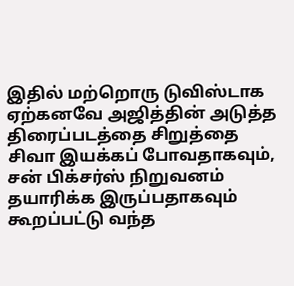இதில் மற்றொரு டுவிஸ்டாக ஏற்கனவே அஜித்தின் அடுத்த திரைப்படத்தை சிறுத்தை சிவா இயக்கப் போவதாகவும், சன் பிக்சர்ஸ் நிறுவனம் தயாரிக்க இருப்பதாகவும் கூறப்பட்டு வந்த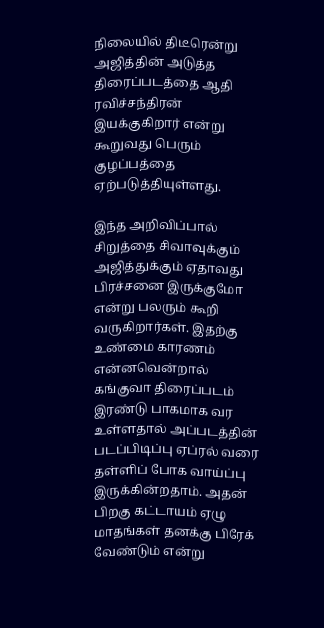நிலையில் திடீரென்று அஜித்தின் அடுத்த திரைப்படத்தை ஆதி ரவிச்சந்திரன் இயக்குகிறார் என்று கூறுவது பெரும் குழப்பத்தை ஏற்படுத்தியுள்ளது.

இந்த அறிவிப்பால் சிறுத்தை சிவாவுக்கும் அஜித்துக்கும் ஏதாவது பிரச்சனை இருக்குமோ என்று பலரும் கூறி வருகிறார்கள். இதற்கு உண்மை காரணம் என்னவென்றால் கங்குவா திரைப்படம் இரண்டு பாகமாக வர உள்ளதால் அப்படத்தின் படப்பிடிப்பு ஏப்ரல் வரை தள்ளிப் போக வாய்ப்பு இருக்கின்றதாம். அதன் பிறகு கட்டாயம் ஏழு மாதங்கள் தனக்கு பிரேக் வேண்டும் என்று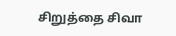சிறுத்தை சிவா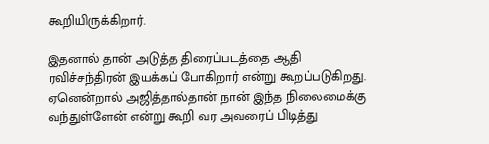கூறியிருக்கிறார்.

இதனால் தான் அடுத்த திரைப்படத்தை ஆதி ரவிச்சந்திரன் இயக்கப் போகிறார் என்று கூறப்படுகிறது. ஏனென்றால் அஜித்தால்தான் நான் இந்த நிலைமைக்கு வந்துள்ளேன் என்று கூறி வர அவரைப் பிடித்து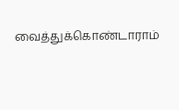வைத்துக்கொண்டாராம்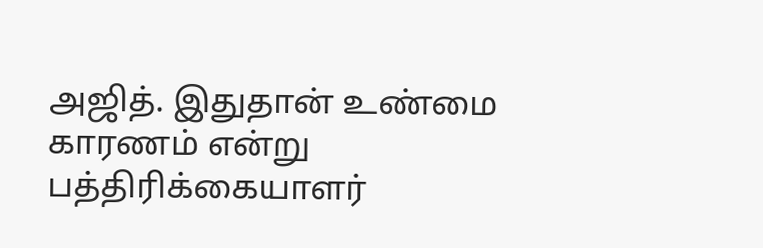அஜித். இதுதான் உண்மை காரணம் என்று பத்திரிக்கையாளர்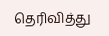தெரிவித்து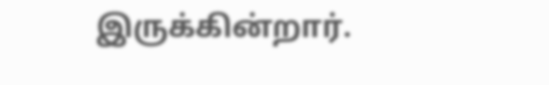இருக்கின்றார்.